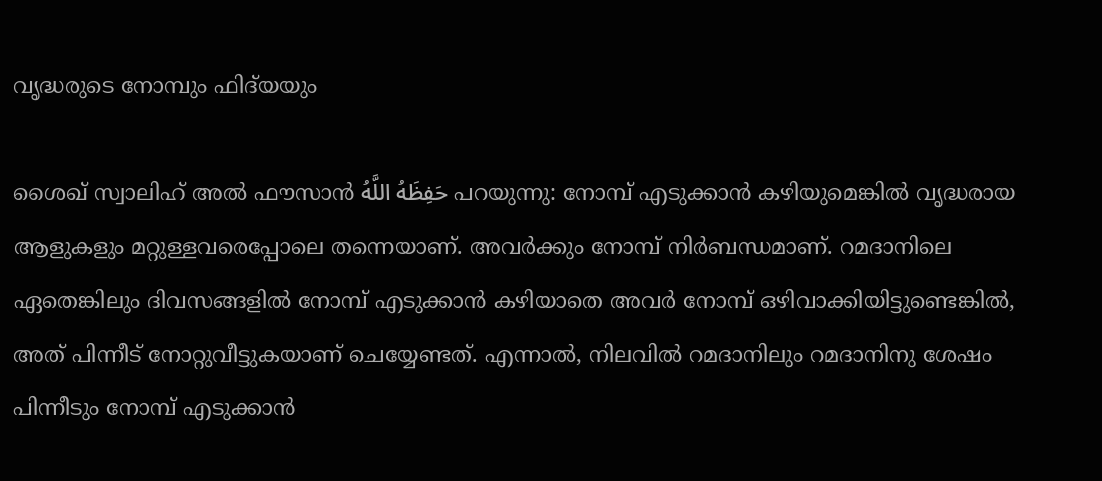വൃദ്ധരുടെ നോമ്പും ഫിദ്‌യയും

ശൈഖ് സ്വാലിഹ് അൽ ഫൗസാൻ حَفِظَهُ اللَّهُ പറയുന്നു: നോമ്പ് എടുക്കാൻ കഴിയുമെങ്കിൽ വൃദ്ധരായ ആളുകളും മറ്റുള്ളവരെപ്പോലെ തന്നെയാണ്. അവർക്കും നോമ്പ് നിർബന്ധമാണ്. റമദാനിലെ ഏതെങ്കിലും ദിവസങ്ങളിൽ നോമ്പ് എടുക്കാൻ കഴിയാതെ അവർ നോമ്പ് ഒഴിവാക്കിയിട്ടുണ്ടെങ്കിൽ, അത് പിന്നീട് നോറ്റുവീട്ടുകയാണ് ചെയ്യേണ്ടത്. എന്നാൽ, നിലവിൽ റമദാനിലും റമദാനിനു ശേഷം പിന്നീടും നോമ്പ് എടുക്കാൻ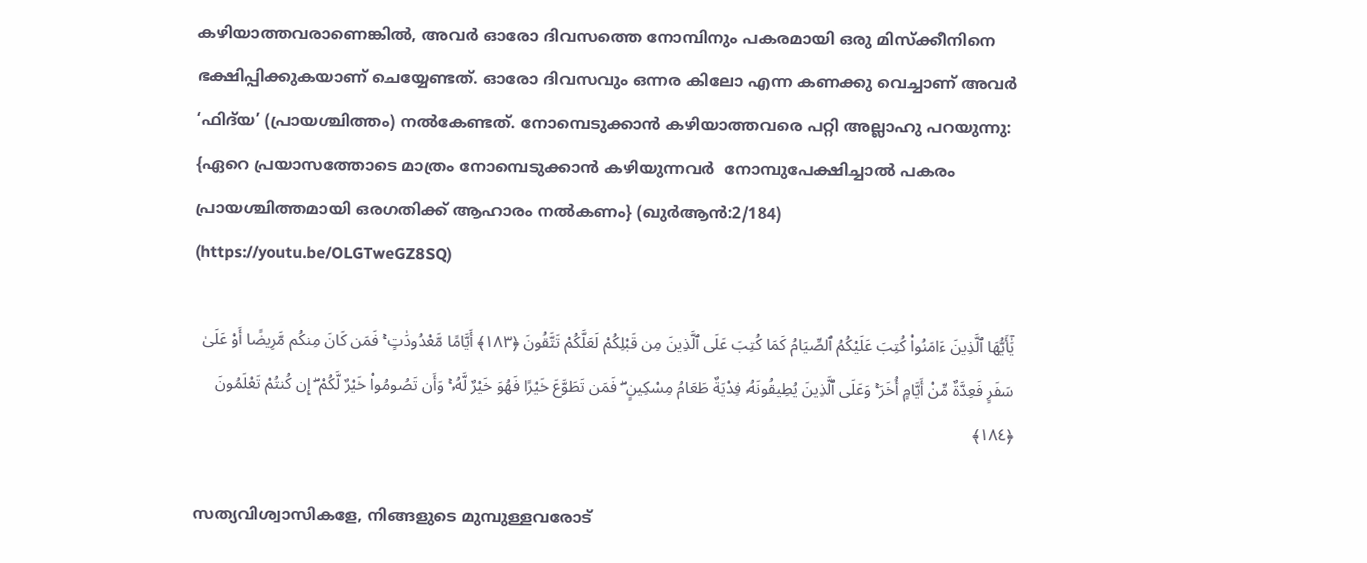കഴിയാത്തവരാണെങ്കിൽ, അവർ ഓരോ ദിവസത്തെ നോമ്പിനും പകരമായി ഒരു മിസ്ക്കീനിനെ ഭക്ഷിപ്പിക്കുകയാണ് ചെയ്യേണ്ടത്. ഓരോ ദിവസവും ഒന്നര കിലോ എന്ന കണക്കു വെച്ചാണ് അവർ ‘ഫിദ്‌യ’ (പ്രായശ്ചിത്തം) നൽകേണ്ടത്. നോമ്പെടുക്കാൻ കഴിയാത്തവരെ പറ്റി അല്ലാഹു പറയുന്നു: {ഏറെ പ്രയാസത്തോടെ മാത്രം നോമ്പെടുക്കാന്‍ കഴിയുന്നവര്‍  നോമ്പുപേക്ഷിച്ചാല്‍ പകരം പ്രായശ്ചിത്തമായി ഒരഗതിക്ക് ആഹാരം നല്‍കണം} (ഖുർആൻ:2/184) (https://youtu.be/OLGTweGZ8SQ)

يَٰٓأَيُّهَا ٱلَّذِينَ ءَامَنُوا۟ كُتِبَ عَلَيْكُمُ ٱلصِّيَامُ كَمَا كُتِبَ عَلَى ٱلَّذِينَ مِن قَبْلِكُمْ لَعَلَّكُمْ تَتَّقُونَ ﴿١٨٣﴾ أَيَّامًا مَّعْدُودَٰتٍ ۚ فَمَن كَانَ مِنكُم مَّرِيضًا أَوْ عَلَىٰ سَفَرٍ فَعِدَّةٌ مِّنْ أَيَّامٍ أُخَرَ ۚ وَعَلَى ٱلَّذِينَ يُطِيقُونَهُۥ فِدْيَةٌ طَعَامُ مِسْكِينٍ ۖ فَمَن تَطَوَّعَ خَيْرًا فَهُوَ خَيْرٌ لَّهُۥ ۚ وَأَن تَصُومُوا۟ خَيْرٌ لَّكُمْ ۖ إِن كُنتُمْ تَعْلَمُونَ ﴿١٨٤﴾

സത്യവിശ്വാസികളേ, നിങ്ങളുടെ മുമ്പുള്ളവരോട്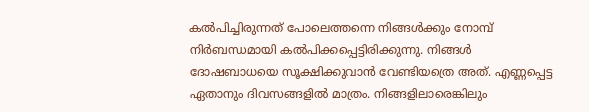കല്‍പിച്ചിരുന്നത് പോലെത്തന്നെ നിങ്ങള്‍ക്കും നോമ്പ് നിര്‍ബന്ധമായി കല്‍പിക്കപ്പെട്ടിരിക്കുന്നു. നിങ്ങള്‍ ദോഷബാധയെ സൂക്ഷിക്കുവാന്‍ വേണ്ടിയത്രെ അത്‌. എണ്ണപ്പെട്ട ഏതാനും ദിവസങ്ങളില്‍ മാത്രം. നിങ്ങളിലാരെങ്കിലും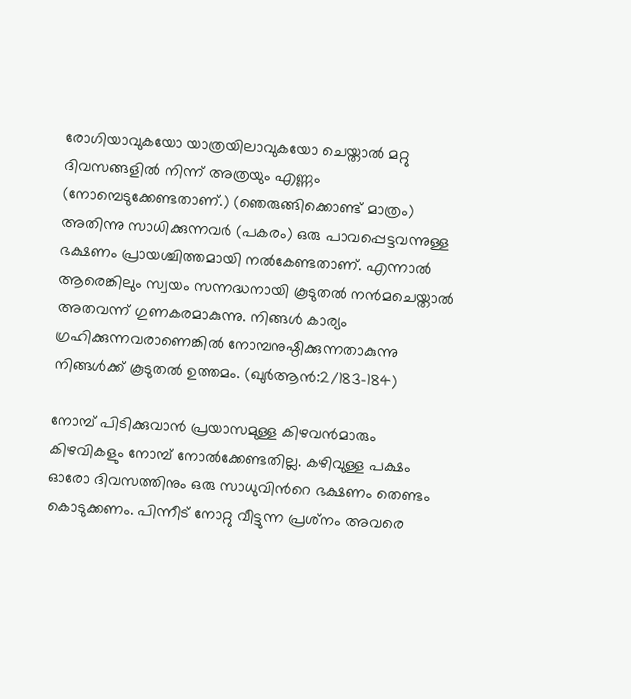രോഗിയാവുകയോ യാത്രയിലാവുകയോ ചെയ്താല്‍ മറ്റു ദിവസങ്ങളില്‍ നിന്ന് അത്രയും എണ്ണം (നോമ്പെടുക്കേണ്ടതാണ്‌.) (ഞെരുങ്ങിക്കൊണ്ട് മാത്രം) അതിന്നു സാധിക്കുന്നവര്‍ (പകരം) ഒരു പാവപ്പെട്ടവന്നുള്ള ഭക്ഷണം പ്രായശ്ചിത്തമായി നല്‍കേണ്ടതാണ്‌. എന്നാല്‍ ആരെങ്കിലും സ്വയം സന്നദ്ധനായി കൂടുതല്‍ നന്‍മചെയ്താല്‍ അതവന്ന് ഗുണകരമാകുന്നു. നിങ്ങള്‍ കാര്യം ഗ്രഹിക്കുന്നവരാണെങ്കില്‍ നോമ്പനുഷ്ഠിക്കുന്നതാകുന്നു നിങ്ങള്‍ക്ക് കൂടുതല്‍ ഉത്തമം. (ഖുർആൻ:2/183-184)

നോമ്പ് പിടിക്കുവാന്‍ പ്രയാസമുള്ള കിഴവന്‍മാരും കിഴവികളും നോമ്പ് നോല്‍ക്കേണ്ടതില്ല. കഴിവുള്ള പക്ഷം ഓരോ ദിവസത്തിനും ഒരു സാധുവിന്‍റെ ഭക്ഷണം തെണ്ടം കൊടുക്കണം. പിന്നീട് നോറ്റു വീട്ടുന്ന പ്രശ്‌നം അവരെ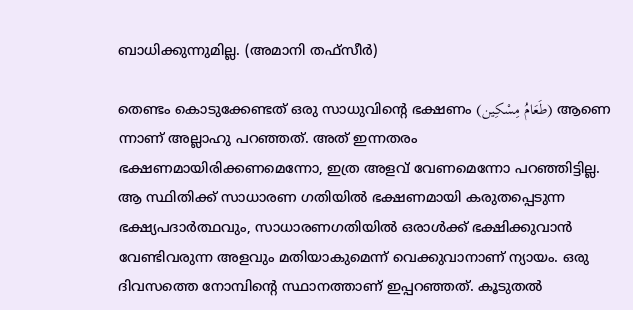ബാധിക്കുന്നുമില്ല. (അമാനി തഫ്സീര്‍)

തെണ്ടം കൊടുക്കേണ്ടത് ഒരു സാധുവിന്‍റെ ഭക്ഷണം (طَعَامُ مِسْكِين) ആണെ ന്നാണ് അല്ലാഹു പറഞ്ഞത്. അത് ഇന്നതരം ഭക്ഷണമായിരിക്കണമെന്നോ, ഇത്ര അളവ് വേണമെന്നോ പറഞ്ഞിട്ടില്ല. ആ സ്ഥിതിക്ക് സാധാരണ ഗതിയില്‍ ഭക്ഷണമായി കരുതപ്പെടുന്ന ഭക്ഷ്യപദാര്‍ത്ഥവും, സാധാരണഗതിയില്‍ ഒരാള്‍ക്ക് ഭക്ഷിക്കുവാന്‍ വേണ്ടിവരുന്ന അളവും മതിയാകുമെന്ന് വെക്കുവാനാണ് ന്യായം. ഒരു ദിവസത്തെ നോമ്പിന്‍റെ സ്ഥാനത്താണ് ഇപ്പറഞ്ഞത്. കൂടുതല്‍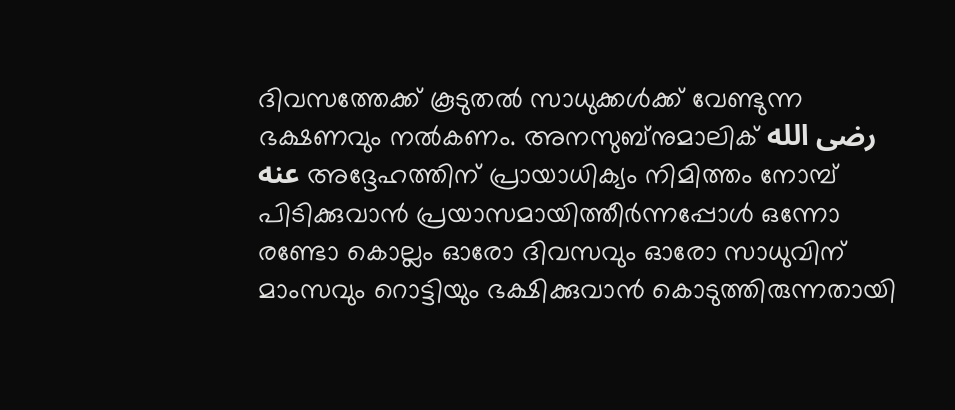ദിവസത്തേക്ക് കൂടുതല്‍ സാധുക്കള്‍ക്ക് വേണ്ടുന്ന ഭക്ഷണവും നല്‍കണം. അനസുബ്‌നുമാലിക് رضى الله عنه അദ്ദേഹത്തിന് പ്രായാധിക്യം നിമിത്തം നോമ്പ് പിടിക്കുവാന്‍ പ്രയാസമായിത്തീര്‍ന്നപ്പോള്‍ ഒന്നോ രണ്ടോ കൊല്ലം ഓരോ ദിവസവും ഓരോ സാധുവിന് മാംസവും റൊട്ടിയും ഭക്ഷിക്കുവാന്‍ കൊടുത്തിരുന്നതായി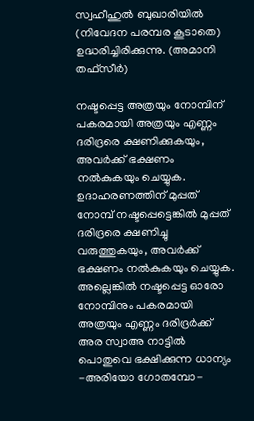സ്വഹീഹുല്‍ ബുഖാരിയില്‍ (നിവേദന പരമ്പര കൂടാതെ) ഉദ്ധരിച്ചിരിക്കുന്നു. (അമാനി തഫ്സീര്‍)

നഷ്ടപ്പെട്ട അത്രയും നോമ്പിന് പകരമായി അത്രയും എണ്ണം ദരിദ്രരെ ക്ഷണിക്കുകയും, അവര്‍ക്ക് ഭക്ഷണം നല്‍കുകയും ചെയ്യുക. ഉദാഹരണത്തിന് മുപ്പത് നോമ്പ് നഷ്ടപ്പെട്ടെങ്കില്‍ മുപ്പത് ദരിദ്രരെ ക്ഷണിച്ചു വരുത്തുകയും, അവര്‍ക്ക് ഭക്ഷണം നല്‍കുകയും ചെയ്യുക. അല്ലെങ്കിൽ നഷ്ടപ്പെട്ട ഓരോ നോമ്പിനും പകരമായി അത്രയും എണ്ണം ദരിദ്രര്‍ക്ക് അര സ്വാഅ നാട്ടില്‍ പൊതുവെ ഭക്ഷിക്കുന്ന ധാന്യം -അരിയോ ഗോതമ്പോ-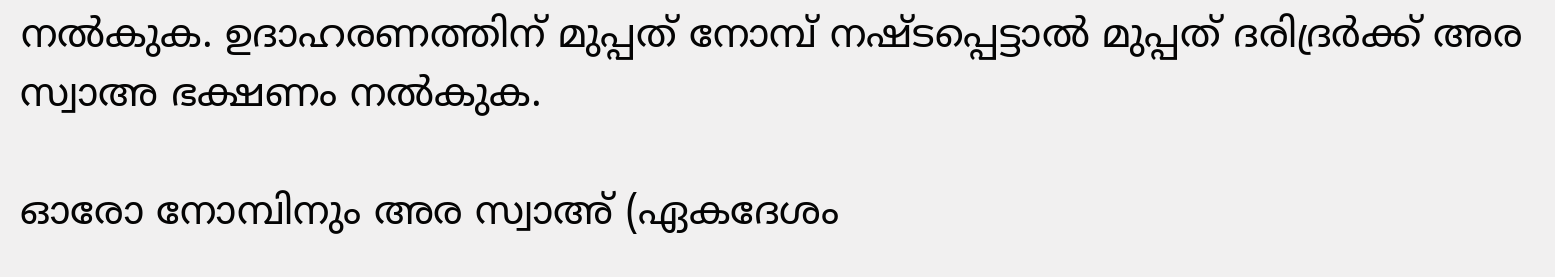നല്‍കുക. ഉദാഹരണത്തിന് മുപ്പത് നോമ്പ് നഷ്ടപ്പെട്ടാല്‍ മുപ്പത് ദരിദ്രര്‍ക്ക് അര സ്വാഅ ഭക്ഷണം നല്‍കുക.

ഓരോ നോമ്പിനും അര സ്വാഅ് (ഏകദേശം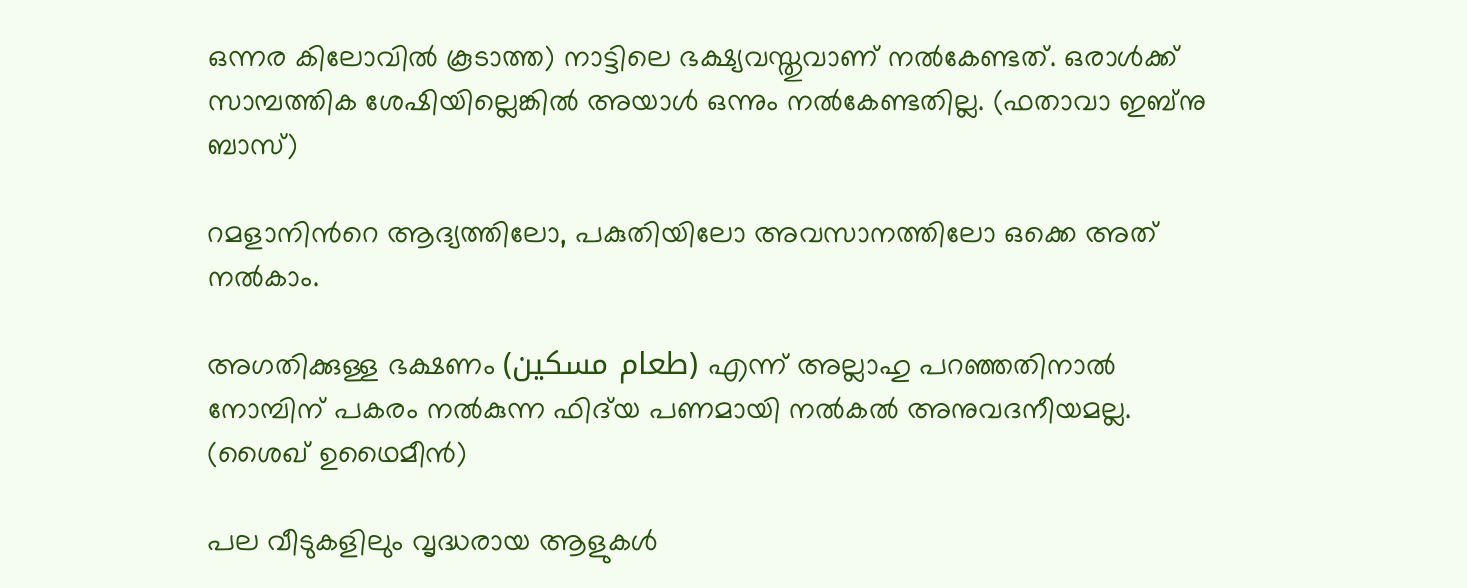ഒന്നര കിലോവിൽ കൂടാത്ത) നാട്ടിലെ ഭക്ഷ്യവസ്തുവാണ് നൽകേണ്ടത്. ഒരാൾക്ക് സാമ്പത്തിക ശേഷിയില്ലെങ്കിൽ അയാൾ ഒന്നും നൽകേണ്ടതില്ല. (ഫതാവാ ഇബ്നു ബാസ്)

റമളാനിന്‍റെ ആദ്യത്തിലോ, പകുതിയിലോ അവസാനത്തിലോ ഒക്കെ അത് നല്‍കാം.

അഗതിക്കുള്ള ഭക്ഷണം (طعام مسكين) എന്ന് അല്ലാഹു പറഞ്ഞതിനാൽ നോമ്പിന് പകരം നൽകുന്ന ഫിദ്‌യ പണമായി നൽകൽ അനുവദനീയമല്ല. (ശൈഖ് ഉഥൈമീൻ)

പല വീടുകളിലും വൃദ്ധരായ ആളുകൾ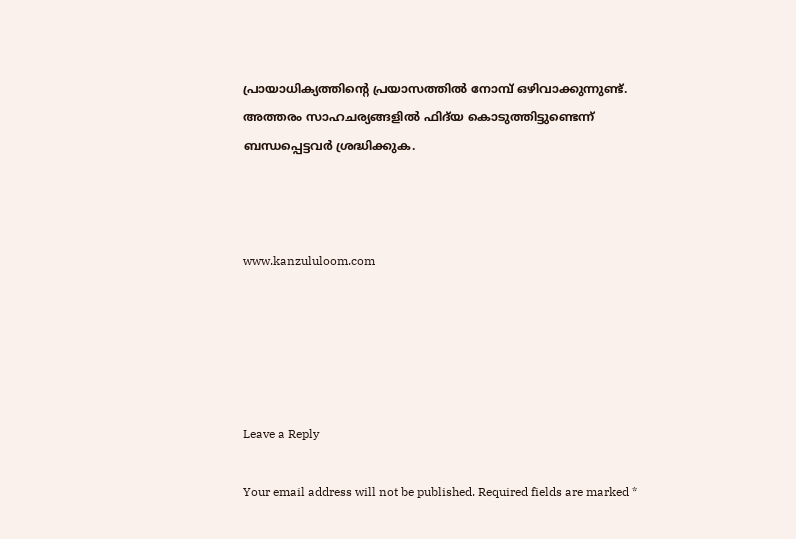പ്രായാധിക്യത്തിന്റെ പ്രയാസത്തിൽ നോമ്പ് ഒഴിവാക്കുന്നുണ്ട്. അത്തരം സാഹചര്യങ്ങളിൽ ഫിദ്‌യ കൊടുത്തിട്ടുണ്ടെന്ന് ബന്ധപ്പെട്ടവര്‍ ശ്രദ്ധിക്കുക.



www.kanzululoom.com





Leave a Reply

Your email address will not be published. Required fields are marked *